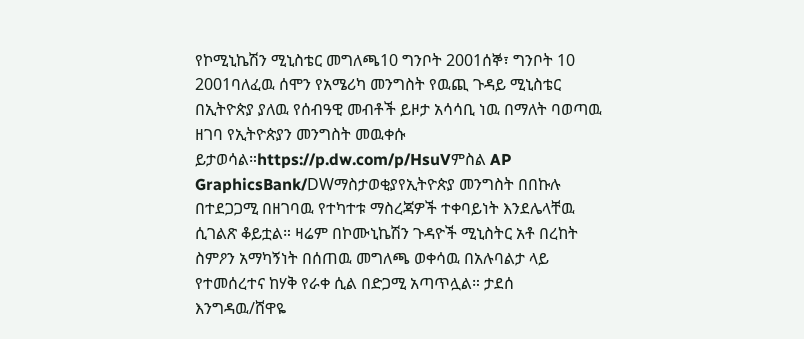የኮሚኒኬሽን ሚኒስቴር መግለጫ10 ግንቦት 2001ሰኞ፣ ግንቦት 10 2001ባለፈዉ ሰሞን የአሜሪካ መንግስት የዉጪ ጉዳይ ሚኒስቴር በኢትዮጵያ ያለዉ የሰብዓዊ መብቶች ይዞታ አሳሳቢ ነዉ በማለት ባወጣዉ ዘገባ የኢትዮጵያን መንግስት መዉቀሱ ይታወሳል።https://p.dw.com/p/HsuVምስል AP GraphicsBank/DWማስታወቂያየኢትዮጵያ መንግስት በበኩሉ በተደጋጋሚ በዘገባዉ የተካተቱ ማስረጃዎች ተቀባይነት እንደሌላቸዉ ሲገልጽ ቆይቷል። ዛሬም በኮሙኒኬሽን ጉዳዮች ሚኒስትር አቶ በረከት ስምዖን አማካኝነት በሰጠዉ መግለጫ ወቀሳዉ በአሉባልታ ላይ የተመሰረተና ከሃቅ የራቀ ሲል በድጋሚ አጣጥሏል። ታደሰ እንግዳዉ/ሸዋዬ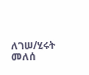ለገሠ/ሂሩት መለሰ